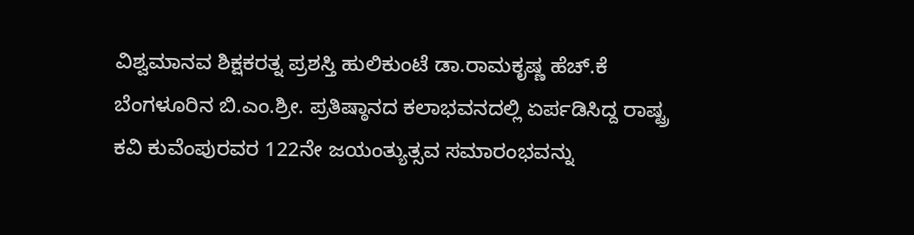ವಿಶ್ವಮಾನವ ಶಿಕ್ಷಕರತ್ನ ಪ್ರಶಸ್ತಿ ಹುಲಿಕುಂಟೆ ಡಾ.ರಾಮಕೃಷ್ಣ ಹೆಚ್.ಕೆ
ಬೆಂಗಳೂರಿನ ಬಿ.ಎಂ.ಶ್ರೀ. ಪ್ರತಿಷ್ಠಾನದ ಕಲಾಭವನದಲ್ಲಿ ಏರ್ಪಡಿಸಿದ್ದ ರಾಷ್ಟ್ರ ಕವಿ ಕುವೆಂಪುರವರ 122ನೇ ಜಯಂತ್ಯುತ್ಸವ ಸಮಾರಂಭವನ್ನು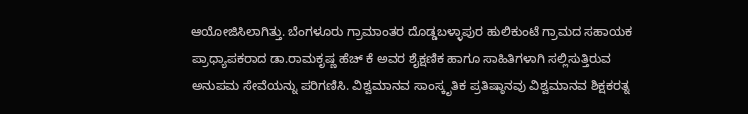ಆಯೋಜಿಸಿಲಾಗಿತ್ತು. ಬೆಂಗಳೂರು ಗ್ರಾಮಾಂತರ ದೊಡ್ಡಬಳ್ಳಾಪುರ ಹುಲಿಕುಂಟೆ ಗ್ರಾಮದ ಸಹಾಯಕ ಪ್ರಾಧ್ಯಾಪಕರಾದ ಡಾ.ರಾಮಕೃಷ್ಣ ಹೆಚ್ ಕೆ ಅವರ ಶೈಕ್ಷಣಿಕ ಹಾಗೂ ಸಾಹಿತಿಗಳಾಗಿ ಸಲ್ಲಿಸುತ್ತಿರುವ ಅನುಪಮ ಸೇವೆಯನ್ನು ಪರಿಗಣಿಸಿ. ವಿಶ್ವಮಾನವ ಸಾಂಸ್ಕೃತಿಕ ಪ್ರತಿಷ್ಠಾನವು ವಿಶ್ವಮಾನವ ಶಿಕ್ಷಕರತ್ನ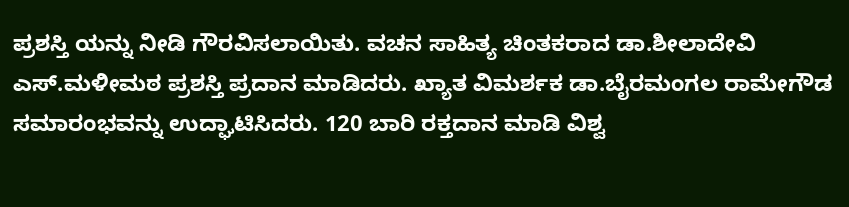ಪ್ರಶಸ್ತಿ ಯನ್ನು ನೀಡಿ ಗೌರವಿಸಲಾಯಿತು. ವಚನ ಸಾಹಿತ್ಯ ಚಿಂತಕರಾದ ಡಾ.ಶೀಲಾದೇವಿ ಎಸ್.ಮಳೀಮಠ ಪ್ರಶಸ್ತಿ ಪ್ರದಾನ ಮಾಡಿದರು. ಖ್ಯಾತ ವಿಮರ್ಶಕ ಡಾ.ಬೈರಮಂಗಲ ರಾಮೇಗೌಡ ಸಮಾರಂಭವನ್ನು ಉದ್ಘಾಟಿಸಿದರು. 120 ಬಾರಿ ರಕ್ತದಾನ ಮಾಡಿ ವಿಶ್ವ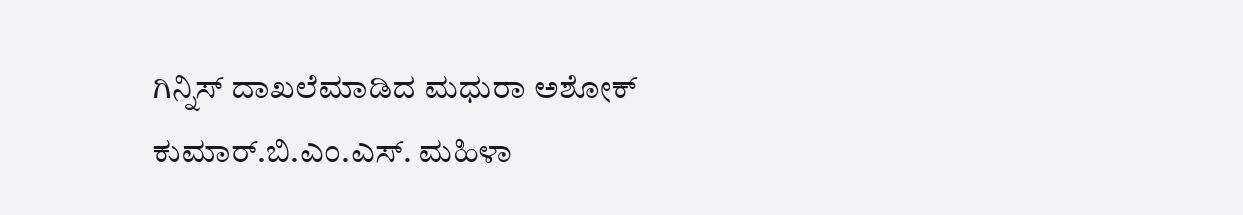ಗಿನ್ನಿಸ್ ದಾಖಲೆಮಾಡಿದ ಮಧುರಾ ಅಶೋಕ್ ಕುಮಾರ್.ಬಿ.ಎಂ.ಎಸ್. ಮಹಿಳಾ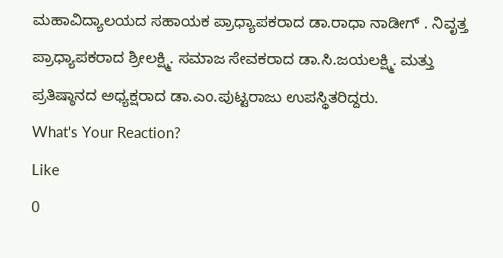ಮಹಾವಿದ್ಯಾಲಯದ ಸಹಾಯಕ ಪ್ರಾಧ್ಯಾಪಕರಾದ ಡಾ.ರಾಧಾ ನಾಡೀಗ್ . ನಿವೃತ್ತ ಪ್ರಾಧ್ಯಾಪಕರಾದ ಶ್ರೀಲಕ್ಷ್ಮಿ. ಸಮಾಜ ಸೇವಕರಾದ ಡಾ.ಸಿ.ಜಯಲಕ್ಷ್ಮಿ. ಮತ್ತು ಪ್ರತಿಷ್ಠಾನದ ಅಧ್ಯಕ್ಷರಾದ ಡಾ.ಎಂ.ಪುಟ್ಟರಾಜು ಉಪಸ್ಥಿತರಿದ್ದರು.
What's Your Reaction?
Like
0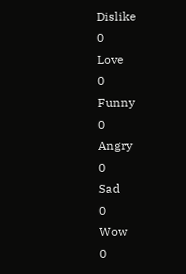Dislike
0
Love
0
Funny
0
Angry
0
Sad
0
Wow
0